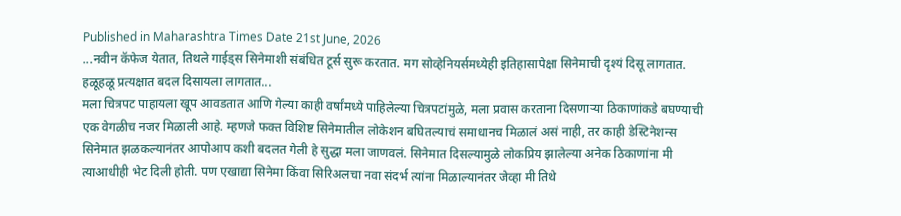Published in Maharashtra Times Date 21st June, 2026
...नवीन कॅफेज येतात, तिथले गाईड्स सिनेमाशी संबंधित टूर्स सुरू करतात. मग सोव्हेनियर्समध्येही इतिहासापेक्षा सिनेमाची दृश्यं दिसू लागतात. हळूहळू प्रत्यक्षात बदल दिसायला लागतात...
मला चित्रपट पाहायला खूप आवडतात आणि गेल्या काही वर्षांमध्ये पाहिलेल्या चित्रपटांमुळे, मला प्रवास करताना दिसणाऱ्या ठिकाणांकडे बघण्याची एक वेगळीच नजर मिळाली आहे. म्हणजे फक्त विशिष्ट सिनेमातील लोकेशन बघितल्याचं समाधानच मिळालं असं नाही, तर काही डेस्टिनेशन्स सिनेमात झळकल्यानंतर आपोआप कशी बदलत गेली हे सुद्धा मला जाणवलं. सिनेमात दिसल्यामुळे लोकप्रिय झालेल्या अनेक ठिकाणांना मी त्याआधीही भेट दिली होती. पण एखाद्या सिनेमा किंवा सिरिअलचा नवा संदर्भ त्यांना मिळाल्यानंतर जेव्हा मी तिथे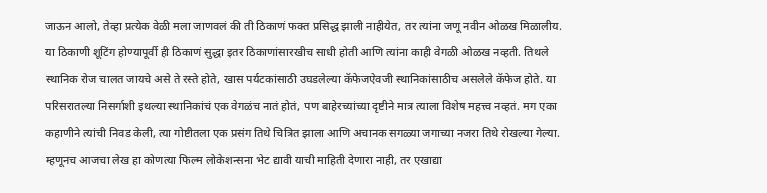जाऊन आलो, तेव्हा प्रत्येक वेळी मला जाणवलं की ती ठिकाणं फक्त प्रसिद्ध झाली नाहीयेत, तर त्यांना जणू नवीन ओळख मिळालीय.
या ठिकाणी शूटिंग होण्यापूर्वी ही ठिकाणं सुद्धा इतर ठिकाणांसारखीच साधी होती आणि त्यांना काही वेगळी ओळख नव्हती. तिथले स्थानिक रोज चालत जायचे असे ते रस्ते होते, खास पर्यटकांसाठी उघडलेल्या कॅफेजऐवजी स्थानिकांसाठीच असलेले कॅफेज होते. या परिसरातल्या निसर्गाशी इथल्या स्थानिकांचं एक वेगळंच नातं होतं, पण बाहेरच्यांच्या दृष्टीने मात्र त्याला विशेष महत्त्व नव्हतं. मग एका कहाणीने त्यांची निवड केली, त्या गोष्टीतला एक प्रसंग तिथे चित्रित झाला आणि अचानक सगळ्या जगाच्या नजरा तिथे रोखल्या गेल्या. म्हणूनच आजचा लेख हा कोणत्या फिल्म लोकेशन्सना भेट द्यावी याची माहिती देणारा नाही, तर एखाद्या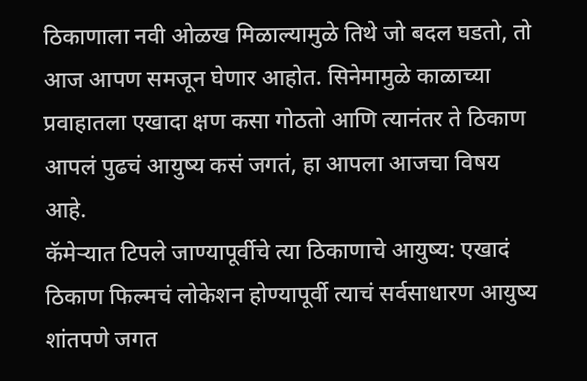ठिकाणाला नवी ओळख मिळाल्यामुळे तिथे जो बदल घडतो, तो आज आपण समजून घेणार आहोत. सिनेमामुळे काळाच्या प्रवाहातला एखादा क्षण कसा गोठतो आणि त्यानंतर ते ठिकाण आपलं पुढचं आयुष्य कसं जगतं, हा आपला आजचा विषय आहे.
कॅमेऱ्यात टिपले जाण्यापूर्वीचे त्या ठिकाणाचे आयुष्य: एखादं ठिकाण फिल्मचं लोकेशन होण्यापूर्वी त्याचं सर्वसाधारण आयुष्य शांतपणे जगत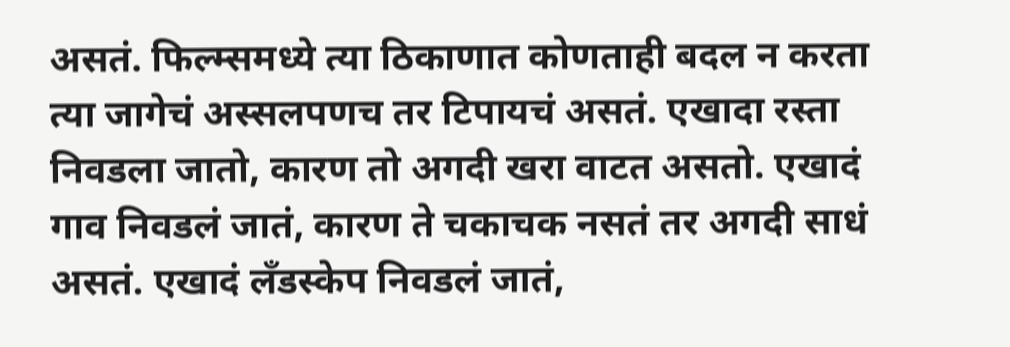असतं. फिल्म्समध्ये त्या ठिकाणात कोणताही बदल न करता त्या जागेचं अस्सलपणच तर टिपायचं असतं. एखादा रस्ता निवडला जातो, कारण तो अगदी खरा वाटत असतो. एखादं गाव निवडलं जातं, कारण ते चकाचक नसतं तर अगदी साधं असतं. एखादं लँडस्केप निवडलं जातं,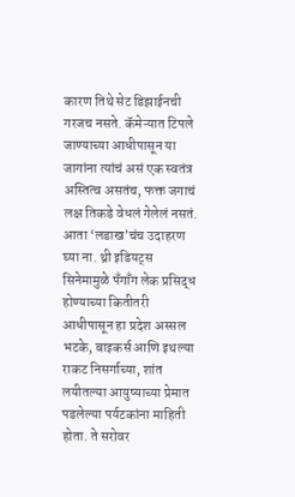कारण तिथे सेट डिझाईनची गरजच नसते. कॅमेऱ्यात टिपले जाण्याच्या आधीपासून या जागांना त्यांचं असं एक स्वतंत्र अस्तित्व असतंच, फक्त जगाचं लक्ष तिकडे वेधलं गेलेलं नसतं. आता ‘लडाख’चंच उदाहरण घ्या ना. थ्री इडियट्स सिनेमामुळे पँगाँग लेक प्रसिद्ध होण्याच्या कितीतरी आधीपासून हा प्रदेश अस्सल भटके, बाइकर्स आणि इथल्या राकट निसर्गाच्या, शांत लयीतल्या आयुष्याच्या प्रेमात पडलेल्या पर्यटकांना माहिती होता. ते सरोवर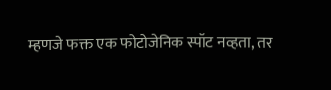म्हणजे फक्त एक फोटोजेनिक स्पॉट नव्हता, तर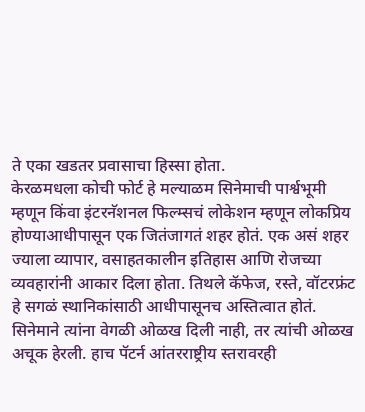ते एका खडतर प्रवासाचा हिस्सा होता.
केरळमधला कोची फोर्ट हे मल्याळम सिनेमाची पार्श्वभूमी म्हणून किंवा इंटरनॅशनल फिल्म्सचं लोकेशन म्हणून लोकप्रिय होण्याआधीपासून एक जितंजागतं शहर होतं. एक असं शहर ज्याला व्यापार, वसाहतकालीन इतिहास आणि रोजच्या व्यवहारांनी आकार दिला होता. तिथले कॅफेज, रस्ते, वॉटरफ्रंट हे सगळं स्थानिकांसाठी आधीपासूनच अस्तित्वात होतं. सिनेमाने त्यांना वेगळी ओळख दिली नाही, तर त्यांची ओळख अचूक हेरली. हाच पॅटर्न आंतरराष्ट्रीय स्तरावरही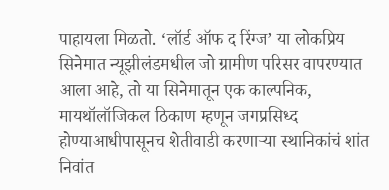पाहायला मिळतो. ‘लॉर्ड ऑफ द रिंग्ज’ या लोकप्रिय सिनेमात न्यूझीलंडमधील जो ग्रामीण परिसर वापरण्यात आला आहे, तो या सिनेमातून एक काल्पनिक, मायथॉलॉजिकल ठिकाण म्हणून जगप्रसिध्द होण्याआधीपासूनच शेतीवाडी करणाऱ्या स्थानिकांचं शांत निवांत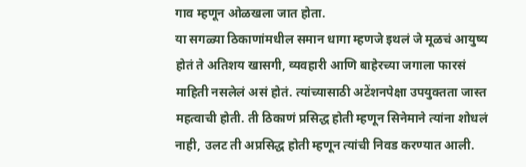गाव म्हणून ओळखला जात होता.
या सगळ्या ठिकाणांमधील समान धागा म्हणजे इथलं जे मूळचं आयुष्य होतं ते अतिशय खासगी, व्यवहारी आणि बाहेरच्या जगाला फारसं माहिती नसलेलं असं होतं. त्यांच्यासाठी अटेंशनपेक्षा उपयुक्तता जास्त महत्वाची होती. ती ठिकाणं प्रसिद्ध होती म्हणून सिनेमाने त्यांना शोधलं नाही, उलट ती अप्रसिद्ध होती म्हणून त्यांची निवड करण्यात आली.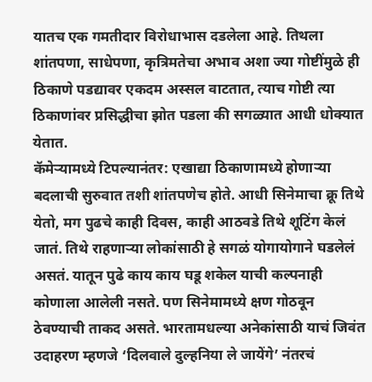यातच एक गमतीदार विरोधाभास दडलेला आहे. तिथला शांतपणा, साधेपणा, कृत्रिमतेचा अभाव अशा ज्या गोष्टींमुळे ही ठिकाणे पडद्यावर एकदम अस्सल वाटतात, त्याच गोष्टी त्या ठिकाणांवर प्रसिद्धीचा झोत पडला की सगळ्यात आधी धोक्यात येतात.
कॅमेऱ्यामध्ये टिपल्यानंतर: एखाद्या ठिकाणामध्ये होणाऱ्या बदलाची सुरुवात तशी शांतपणेच होते. आधी सिनेमाचा क्रू तिथे येतो, मग पुढचे काही दिवस, काही आठवडे तिथे शूटिंग केलं जातं. तिथे राहणाऱ्या लोकांसाठी हे सगळं योगायोगाने घडलेलं असतं. यातून पुढे काय काय घडू शकेल याची कल्पनाही कोणाला आलेली नसते. पण सिनेमामध्ये क्षण गोठवून ठेवण्याची ताकद असते. भारतामधल्या अनेकांसाठी याचं जिवंत उदाहरण म्हणजे ‘दिलवाले दुल्हनिया ले जायेंगे’ नंतरचं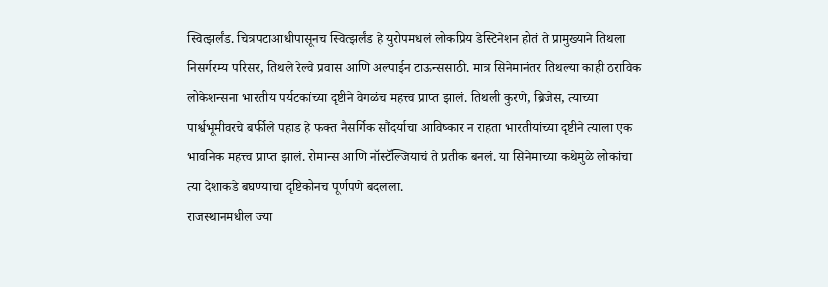स्वित्झर्लंड. चित्रपटाआधीपासूनच स्वित्झर्लंड हे युरोपमधलं लोकप्रिय डेस्टिनेशन होतं ते प्रामुख्याने तिथला निसर्गरम्य परिसर, तिथले रेल्वे प्रवास आणि अल्पाईन टाऊन्ससाठी. मात्र सिनेमानंतर तिथल्या काही ठराविक लोकेशन्सना भारतीय पर्यटकांच्या दृष्टीने वेगळंच महत्त्व प्राप्त झालं. तिथली कुरणे, ब्रिजेस, त्याच्या पार्श्वभूमीवरचे बर्फीले पहाड हे फक्त नैसर्गिक सौंदर्याचा आविष्कार न राहता भारतीयांच्या दृष्टीने त्याला एक भावनिक महत्त्व प्राप्त झालं. रोमान्स आणि नॉस्टॅल्जियाचं ते प्रतीक बनलं. या सिनेमाच्या कथेमुळे लोकांचा त्या देशाकडे बघण्याचा दृष्टिकोनच पूर्णपणे बदलला.
राजस्थानमधील ज्या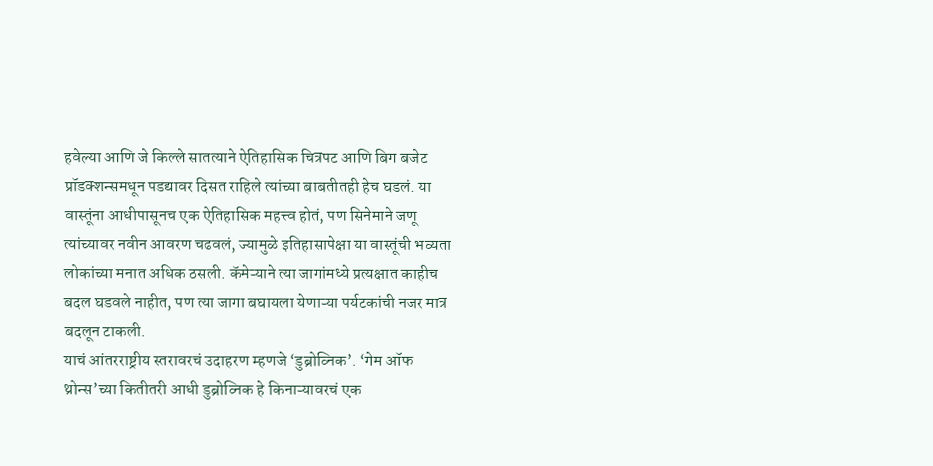हवेल्या आणि जे किल्ले सातत्याने ऐतिहासिक चित्रपट आणि बिग बजेट प्रॉडक्शन्समधून पडद्यावर दिसत राहिले त्यांच्या बाबतीतही हेच घडलं. या वास्तूंना आधीपासूनच एक ऐतिहासिक महत्त्व होतं, पण सिनेमाने जणू त्यांच्यावर नवीन आवरण चढवलं, ज्यामुळे इतिहासापेक्षा या वास्तूंची भव्यता लोकांच्या मनात अधिक ठसली. कॅमेऱ्याने त्या जागांमध्ये प्रत्यक्षात काहीच बदल घडवले नाहीत, पण त्या जागा बघायला येणाऱ्या पर्यटकांची नजर मात्र बदलून टाकली.
याचं आंतरराष्ट्रीय स्तरावरचं उदाहरण म्हणजे ‘डुब्रोव्निक’. ‘गेम ऑफ थ्रोन्स’च्या कितीतरी आधी डुब्रोव्निक हे किनाऱ्यावरचं एक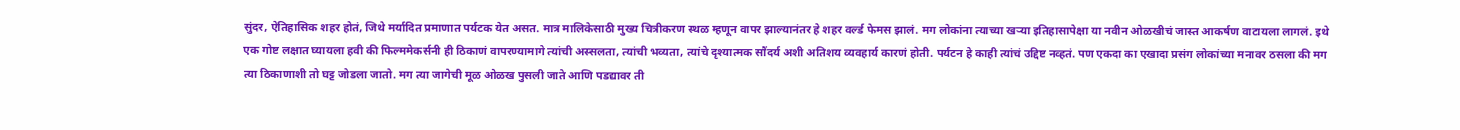सुंदर, ऐतिहासिक शहर होतं, जिथे मर्यादित प्रमाणात पर्यटक येत असत. मात्र मालिकेसाठी मुख्य चित्रीकरण स्थळ म्हणून वापर झाल्यानंतर हे शहर वर्ल्ड फेमस झालं. मग लोकांना त्याच्या खऱ्या इतिहासापेक्षा या नवीन ओळखीचं जास्त आकर्षण वाटायला लागलं. इथे एक गोष्ट लक्षात घ्यायला हवी की फिल्ममेकर्सनी ही ठिकाणं वापरण्यामागे त्यांची अस्सलता, त्यांची भव्यता, त्यांचे दृश्यात्मक सौंदर्य अशी अतिशय व्यवहार्य कारणं होती. पर्यटन हे काही त्यांचं उद्दिष्ट नव्हतं. पण एकदा का एखादा प्रसंग लोकांच्या मनावर ठसला की मग त्या ठिकाणाशी तो घट्ट जोडला जातो. मग त्या जागेची मूळ ओळख पुसली जाते आणि पडद्यावर ती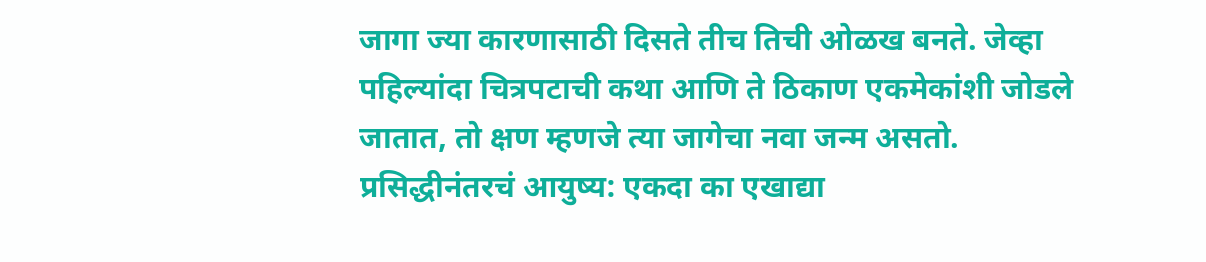जागा ज्या कारणासाठी दिसते तीच तिची ओळख बनते. जेव्हा पहिल्यांदा चित्रपटाची कथा आणि ते ठिकाण एकमेकांशी जोडले जातात, तो क्षण म्हणजे त्या जागेचा नवा जन्म असतो.
प्रसिद्धीनंतरचं आयुष्य: एकदा का एखाद्या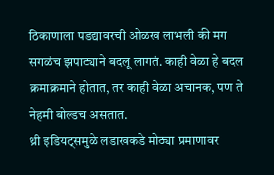ठिकाणाला पडद्यावरची ओळख लाभली की मग सगळंच झपाट्याने बदलू लागतं. काही वेळा हे बदल क्रमाक्रमाने होतात, तर काही वेळा अचानक, पण ते नेहमी बोल्डच असतात.
थ्री इडियट्समुळे लडाखकडे मोठ्या प्रमाणावर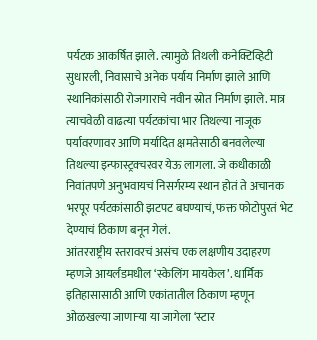पर्यटक आकर्षित झाले. त्यामुळे तिथली कनेक्टिव्हिटी सुधारली, निवासाचे अनेक पर्याय निर्माण झाले आणि स्थानिकांसाठी रोजगाराचे नवीन स्रोत निर्माण झाले. मात्र त्याचवेळी वाढत्या पर्यटकांचा भार तिथल्या नाजूक पर्यावरणावर आणि मर्यादित क्षमतेसाठी बनवलेल्या तिथल्या इन्फास्ट्रक्चरवर येऊ लागला. जे कधीकाळी निवांतपणे अनुभवायचं निसर्गरम्य स्थान होतं ते अचानक भरपूर पर्यटकांसाठी झटपट बघण्याचं, फक्त फोटोपुरतं भेट देण्याचं ठिकाण बनून गेलं.
आंतरराष्ट्रीय स्तरावरचं असंच एक लक्षणीय उदाहरण म्हणजे आयर्लंडमधील ‘स्केलिंग मायकेल’. धार्मिक इतिहासासाठी आणि एकांतातील ठिकाण म्हणून ओळखल्या जाणाऱ्या या जागेला ‘स्टार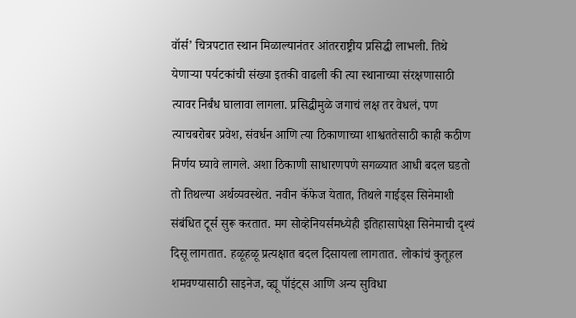वॉर्स’ चित्रपटात स्थान मिळाल्यानंतर आंतरराष्ट्रीय प्रसिद्धी लाभली. तिथे येणाऱ्या पर्यटकांची संख्या इतकी वाढली की त्या स्थानाच्या संरक्षणासाठी त्यावर निर्बंध घालावा लागला. प्रसिद्धीमुळे जगाचं लक्ष तर वेधलं, पण त्याचबरोबर प्रवेश, संवर्धन आणि त्या ठिकाणाच्या शाश्वततेसाठी काही कठीण निर्णय घ्यावे लागले. अशा ठिकाणी साधारणपणे सगळ्यात आधी बदल घडतो तो तिथल्या अर्थव्यवस्थेत. नवीन कॅफेज येतात, तिथले गाईड्स सिनेमाशी संबंधित टूर्स सुरू करतात. मग सोव्हेनियर्समध्येही इतिहासापेक्षा सिनेमाची दृश्यं दिसू लागतात. हळूहळू प्रत्यक्षात बदल दिसायला लागतात. लोकांचं कुतूहल शमवण्यासाठी साइनेज, व्ह्यू पॉइंट्स आणि अन्य सुविधा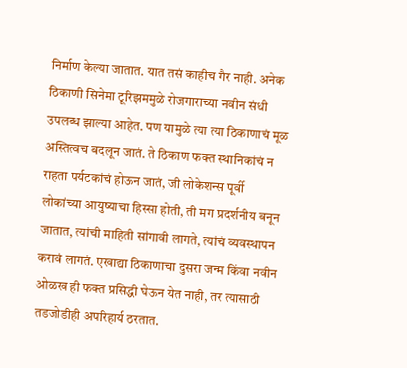निर्माण केल्या जातात. यात तसं काहीच गैर नाही. अनेक ठिकाणी सिनेमा टूरिझममुळे रोजगाराच्या नवीन संधी उपलब्ध झाल्या आहेत. पण यामुळे त्या त्या ठिकाणाचं मूळ अस्तित्वच बदलून जातं. ते ठिकाण फक्त स्थानिकांचं न राहता पर्यटकांचं होऊन जातं, जी लोकेशन्स पूर्वी लोकांच्या आयुष्याचा हिस्सा होती, ती मग प्रदर्शनीय बनून जातात, त्यांची माहिती सांगावी लागते, त्यांचं व्यवस्थापन करावं लागतं. एखाद्या ठिकाणाचा दुसरा जन्म किंवा नवीन ओळख ही फक्त प्रसिद्धी घेऊन येत नाही, तर त्यासाठी तडजोडीही अपरिहार्य ठरतात.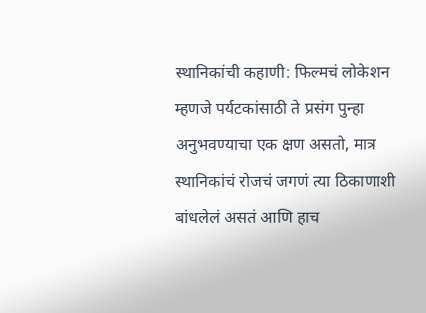स्थानिकांची कहाणी: फिल्मचं लोकेशन म्हणजे पर्यटकांसाठी ते प्रसंग पुन्हा अनुभवण्याचा एक क्षण असतो, मात्र स्थानिकांचं रोजचं जगणं त्या ठिकाणाशी बांधलेलं असतं आणि हाच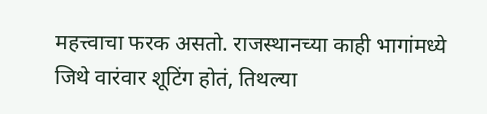महत्त्वाचा फरक असतो. राजस्थानच्या काही भागांमध्ये जिथे वारंवार शूटिंग होतं, तिथल्या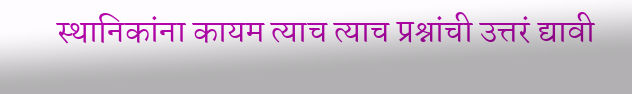स्थानिकांना कायम त्याच त्याच प्रश्नांची उत्तरं द्यावी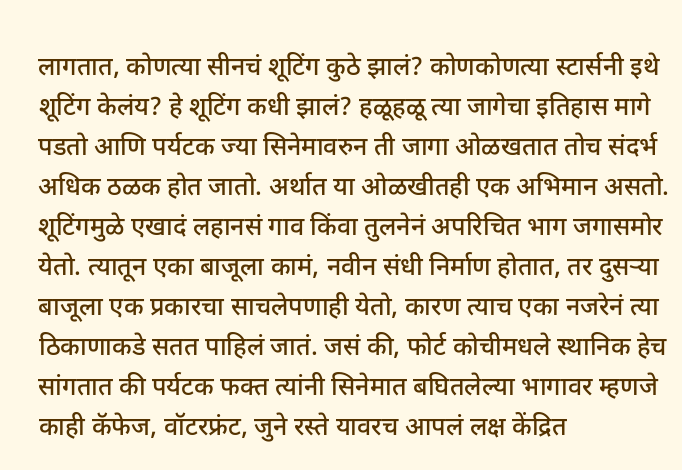लागतात, कोणत्या सीनचं शूटिंग कुठे झालं? कोणकोणत्या स्टार्सनी इथे शूटिंग केलंय? हे शूटिंग कधी झालं? हळूहळू त्या जागेचा इतिहास मागे पडतो आणि पर्यटक ज्या सिनेमावरुन ती जागा ओळखतात तोच संदर्भ अधिक ठळक होत जातो. अर्थात या ओळखीतही एक अभिमान असतो. शूटिंगमुळे एखादं लहानसं गाव किंवा तुलनेनं अपरिचित भाग जगासमोर येतो. त्यातून एका बाजूला कामं, नवीन संधी निर्माण होतात, तर दुसऱ्या बाजूला एक प्रकारचा साचलेपणाही येतो, कारण त्याच एका नजरेनं त्या ठिकाणाकडे सतत पाहिलं जातं. जसं की, फोर्ट कोचीमधले स्थानिक हेच सांगतात की पर्यटक फक्त त्यांनी सिनेमात बघितलेल्या भागावर म्हणजे काही कॅफेज, वॉटरफ्रंट, जुने रस्ते यावरच आपलं लक्ष केंद्रित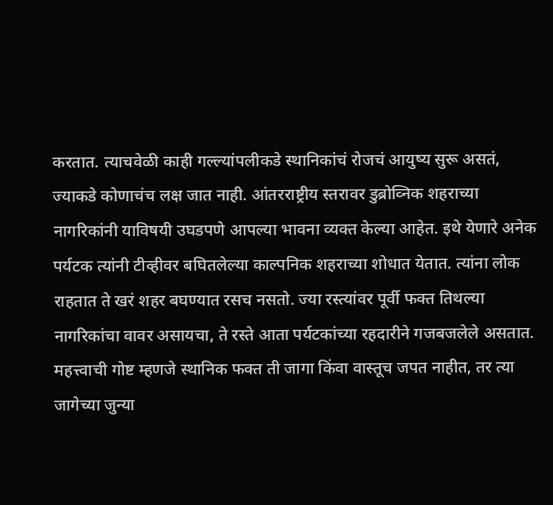करतात. त्याचवेळी काही गल्ल्यांपलीकडे स्थानिकांचं रोजचं आयुष्य सुरू असतं, ज्याकडे कोणाचंच लक्ष जात नाही. आंतरराष्ट्रीय स्तरावर डुब्रोव्निक शहराच्या नागरिकांनी याविषयी उघडपणे आपल्या भावना व्यक्त केल्या आहेत. इथे येणारे अनेक पर्यटक त्यांनी टीव्हीवर बघितलेल्या काल्पनिक शहराच्या शोधात येतात. त्यांना लोक राहतात ते खरं शहर बघण्यात रसच नसतो. ज्या रस्त्यांवर पूर्वी फक्त तिथल्या नागरिकांचा वावर असायचा, ते रस्ते आता पर्यटकांच्या रहदारीने गजबजलेले असतात. महत्त्वाची गोष्ट म्हणजे स्थानिक फक्त ती जागा किंवा वास्तूच जपत नाहीत, तर त्या जागेच्या जुन्या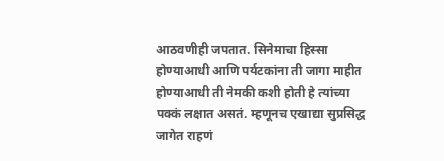आठवणीही जपतात. सिनेमाचा हिस्सा होण्याआधी आणि पर्यटकांना ती जागा माहीत होण्याआधी ती नेमकी कशी होती हे त्यांच्या पक्कं लक्षात असतं. म्हणूनच एखाद्या सुप्रसिद्ध जागेत राहणं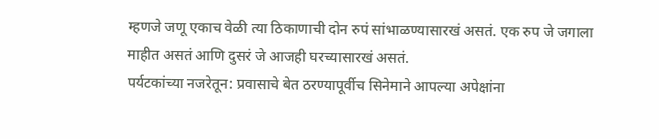म्हणजे जणू एकाच वेळी त्या ठिकाणाची दोन रुपं सांभाळण्यासारखं असतं. एक रुप जे जगाला माहीत असतं आणि दुसरं जे आजही घरच्यासारखं असतं.
पर्यटकांच्या नजरेतून: प्रवासाचे बेत ठरण्यापूर्वीच सिनेमाने आपल्या अपेक्षांना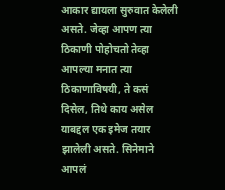आकार द्यायला सुरुवात केलेली असते. जेव्हा आपण त्या ठिकाणी पोहोचतो तेव्हा आपल्या मनात त्या ठिकाणाविषयी, ते कसं दिसेल, तिथे काय असेल याबद्दल एक इमेज तयार झालेली असते. सिनेमाने आपलं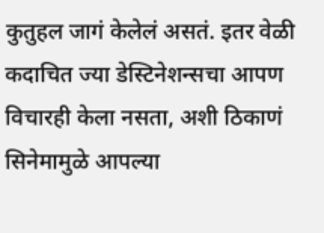कुतुहल जागं केलेलं असतं. इतर वेळी कदाचित ज्या डेस्टिनेशन्सचा आपण विचारही केला नसता, अशी ठिकाणं सिनेमामुळे आपल्या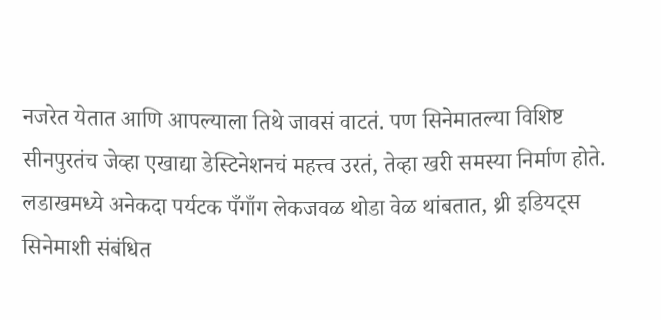नजरेत येतात आणि आपल्याला तिथे जावसं वाटतं. पण सिनेमातल्या विशिष्ट सीनपुरतंच जेव्हा एखाद्या डेस्टिनेशनचं महत्त्व उरतं, तेव्हा खरी समस्या निर्माण होते. लडाखमध्ये अनेकदा पर्यटक पँगाँग लेकजवळ थोडा वेळ थांबतात, थ्री इडियट्स सिनेमाशी संबंधित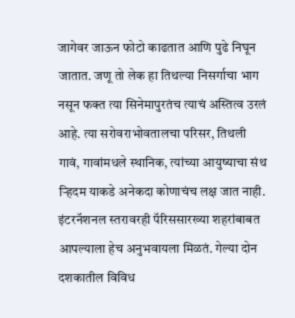जागेवर जाऊन फोटो काढतात आणि पुढे निघून जातात. जणू तो लेक हा तिथल्या निसर्गाचा भाग नसून फक्त त्या सिनेमापुरतंच त्याचं अस्तित्व उरलं आहे. त्या सरोवराभोवतालचा परिसर, तिथली गावं, गावांमधले स्थानिक, त्यांच्या आयुष्याचा संथ ऱ्हिदम याकडे अनेकदा कोणाचंच लक्ष जात नाही.
इंटरनॅशनल स्तरावरही पॅरिससारख्या शहरांबाबत आपल्याला हेच अनुभवायला मिळतं. गेल्या दोन दशकातील विविध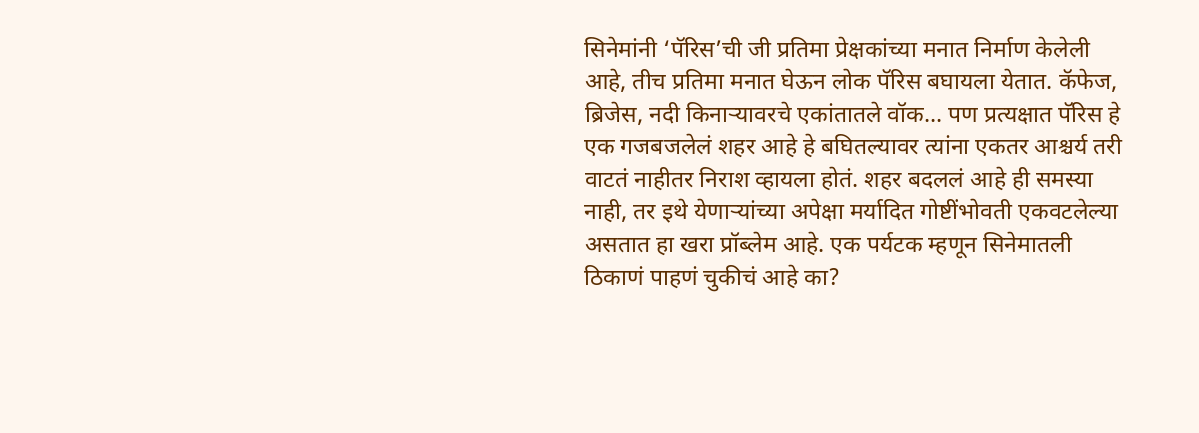सिनेमांनी ‘पॅरिस’ची जी प्रतिमा प्रेक्षकांच्या मनात निर्माण केलेली आहे, तीच प्रतिमा मनात घेऊन लोक पॅरिस बघायला येतात. कॅफेज, ब्रिजेस, नदी किनाऱ्यावरचे एकांतातले वॉक... पण प्रत्यक्षात पॅरिस हे एक गजबजलेलं शहर आहे हे बघितल्यावर त्यांना एकतर आश्चर्य तरी वाटतं नाहीतर निराश व्हायला होतं. शहर बदललं आहे ही समस्या नाही, तर इथे येणाऱ्यांच्या अपेक्षा मर्यादित गोष्टींभोवती एकवटलेल्या असतात हा खरा प्रॉब्लेम आहे. एक पर्यटक म्हणून सिनेमातली ठिकाणं पाहणं चुकीचं आहे का?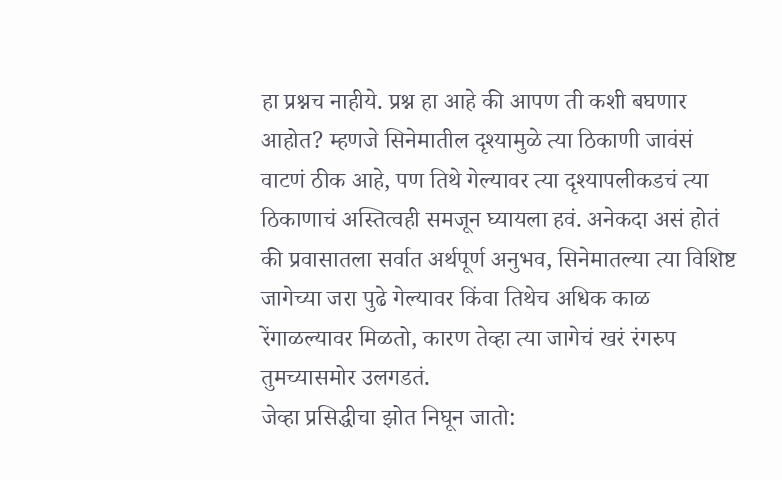हा प्रश्नच नाहीये. प्रश्न हा आहे की आपण ती कशी बघणार आहोत? म्हणजे सिनेमातील दृश्यामुळे त्या ठिकाणी जावंसं वाटणं ठीक आहे, पण तिथे गेल्यावर त्या दृश्यापलीकडचं त्या ठिकाणाचं अस्तित्वही समजून घ्यायला हवं. अनेकदा असं होतं की प्रवासातला सर्वात अर्थपूर्ण अनुभव, सिनेमातल्या त्या विशिष्ट जागेच्या जरा पुढे गेल्यावर किंवा तिथेच अधिक काळ रेंगाळल्यावर मिळतो, कारण तेव्हा त्या जागेचं खरं रंगरुप तुमच्यासमोर उलगडतं.
जेव्हा प्रसिद्धीचा झोत निघून जातो: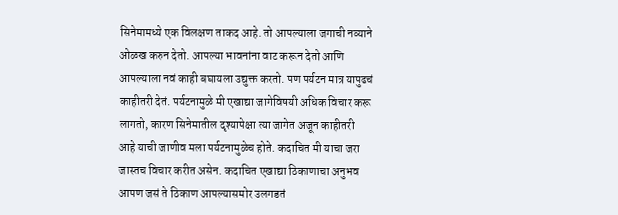सिनेमामध्ये एक विलक्षण ताकद आहे. तो आपल्याला जगाची नव्याने ओळख करुन देतो. आपल्या भावनांना वाट करून देतो आणि आपल्याला नवं काही बघायला उद्युक्त करतो. पण पर्यटन मात्र यापुढचं काहीतरी देतं. पर्यटनामुळे मी एखाद्या जागेविषयी अधिक विचार करू लागतो, कारण सिनेमातील दृश्यापेक्षा त्या जागेत अजून काहीतरी आहे याची जाणीव मला पर्यटनामुळेच होते. कदाचित मी याचा जरा जास्तच विचार करीत असेन. कदाचित एखाद्या ठिकाणाचा अनुभव आपण जसं ते ठिकाण आपल्यासमोर उलगडतं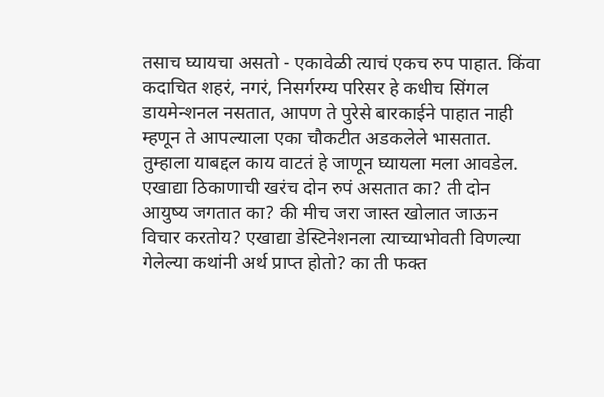तसाच घ्यायचा असतो - एकावेळी त्याचं एकच रुप पाहात. किंवा कदाचित शहरं, नगरं, निसर्गरम्य परिसर हे कधीच सिंगल डायमेन्शनल नसतात, आपण ते पुरेसे बारकाईने पाहात नाही म्हणून ते आपल्याला एका चौकटीत अडकलेले भासतात.
तुम्हाला याबद्दल काय वाटतं हे जाणून घ्यायला मला आवडेल. एखाद्या ठिकाणाची खरंच दोन रुपं असतात का? ती दोन आयुष्य जगतात का? की मीच जरा जास्त खोलात जाऊन विचार करतोय? एखाद्या डेस्टिनेशनला त्याच्याभोवती विणल्या गेलेल्या कथांनी अर्थ प्राप्त होतो? का ती फक्त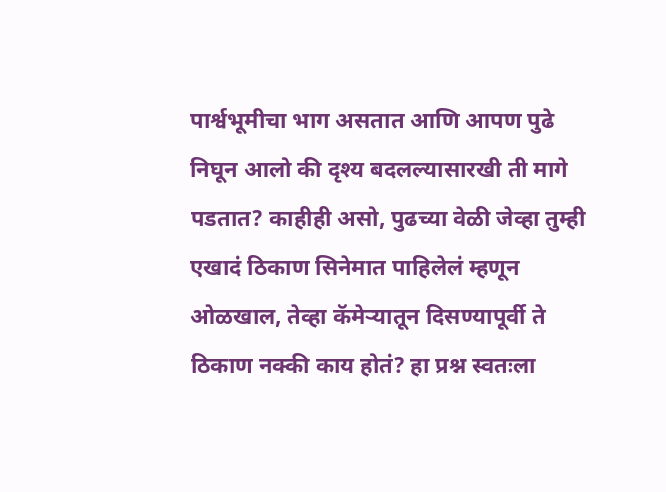पार्श्वभूमीचा भाग असतात आणि आपण पुढे निघून आलो की दृश्य बदलल्यासारखी ती मागे पडतात? काहीही असो, पुढच्या वेळी जेव्हा तुम्ही एखादं ठिकाण सिनेमात पाहिलेलं म्हणून ओळखाल, तेव्हा कॅमेऱ्यातून दिसण्यापूर्वी ते ठिकाण नक्की काय होतं? हा प्रश्न स्वतःला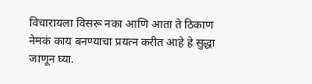विचारायला विसरू नका आणि आता ते ठिकाण नेमकं काय बनण्याचा प्रयत्न करीत आहे हे सुद्धा जाणून घ्या.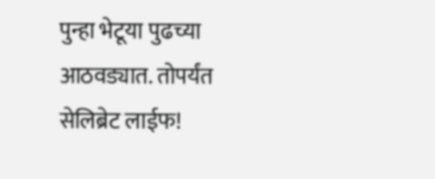पुन्हा भेटूया पुढच्या आठवड्यात. तोपर्यंत सेलिब्रेट लाईफ!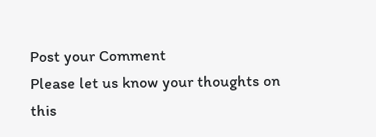Post your Comment
Please let us know your thoughts on this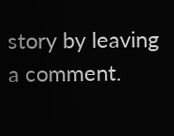story by leaving a comment.